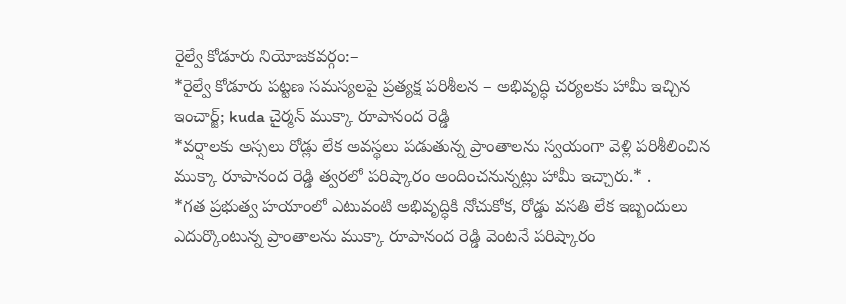రైల్వే కోడూరు నియోజకవర్గం:–
*రైల్వే కోడూరు పట్టణ సమస్యలపై ప్రత్యక్ష పరిశీలన – అభివృద్ధి చర్యలకు హామీ ఇచ్చిన ఇంచార్జ్; kuda చైర్మన్ ముక్కా రూపానంద రెడ్డి
*వర్షాలకు అస్సలు రోడ్లు లేక అవస్థలు పడుతున్న ప్రాంతాలను స్వయంగా వెళ్లి పరిశీలించిన ముక్కా రూపానంద రెడ్డి త్వరలో పరిష్కారం అందించనున్నట్లు హామీ ఇచ్చారు.* .
*గత ప్రభుత్వ హయాంలో ఎటువంటి అభివృద్ధికి నోచుకోక, రోడ్డు వసతి లేక ఇబ్బందులు ఎదుర్కొంటున్న ప్రాంతాలను ముక్కా రూపానంద రెడ్డి వెంటనే పరిష్కారం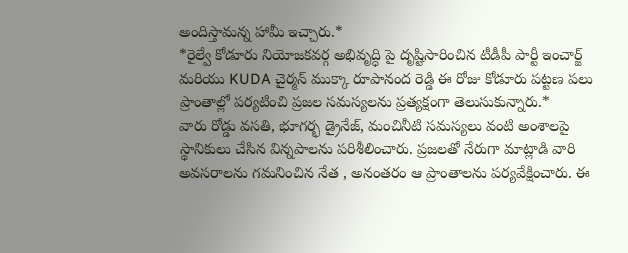అందిస్తామన్న హామీ ఇచ్చారు.*
*రైల్వే కోడూరు నియోజకవర్గ అభివృద్ధి పై దృష్టిసారించిన టీడీపీ పార్టీ ఇంచార్జ్ మరియు KUDA చైర్మన్ ముక్కా రూపానంద రెడ్డి ఈ రోజు కోడూరు పట్టణ పలు ప్రాంతాల్లో పర్యటించి ప్రజల సమస్యలను ప్రత్యక్షంగా తెలుసుకున్నారు.*
వారు రోడ్డు వసతి, భూగర్భ డ్రైనేజ్, మంచినీటి సమస్యలు వంటి అంశాలపై స్థానికులు చేసిన విన్నపాలను పరిశీలించారు. ప్రజలతో నేరుగా మాట్లాడి వారి అవసరాలను గమనించిన నేత , అనంతరం ఆ ప్రాంతాలను పర్యవేక్షించారు. ఈ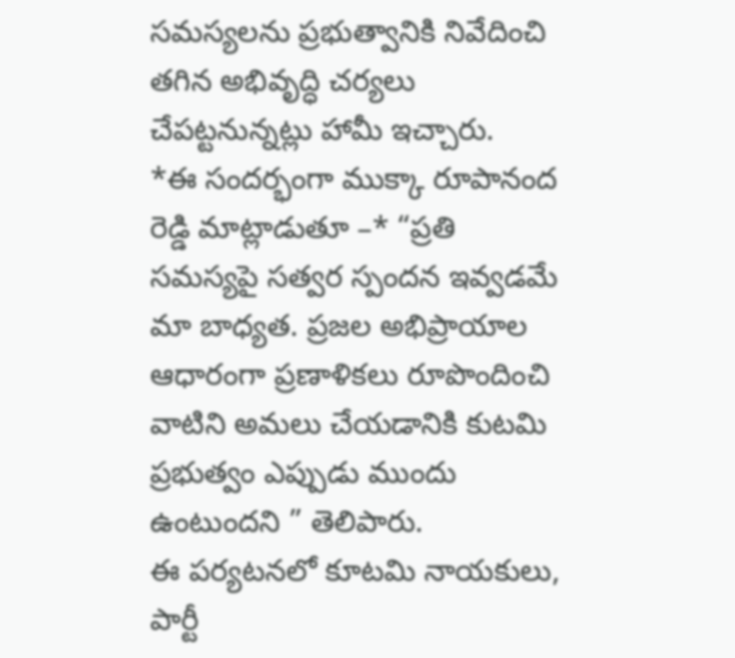సమస్యలను ప్రభుత్వానికి నివేదించి తగిన అభివృద్ధి చర్యలు చేపట్టనున్నట్లు హామీ ఇచ్చారు.
*ఈ సందర్భంగా ముక్కా రూపానంద రెడ్డి మాట్లాడుతూ –* “ప్రతి సమస్యపై సత్వర స్పందన ఇవ్వడమే మా బాధ్యత. ప్రజల అభిప్రాయాల ఆధారంగా ప్రణాళికలు రూపొందించి వాటిని అమలు చేయడానికి కుటమి ప్రభుత్వం ఎప్పుడు ముందు ఉంటుందని ” తెలిపారు.
ఈ పర్యటనలో కూటమి నాయకులు, పార్టీ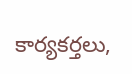కార్యకర్తలు,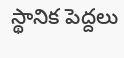స్థానిక పెద్దలు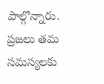పాల్గొన్నారు. ప్రజలు తమ సమస్యలకు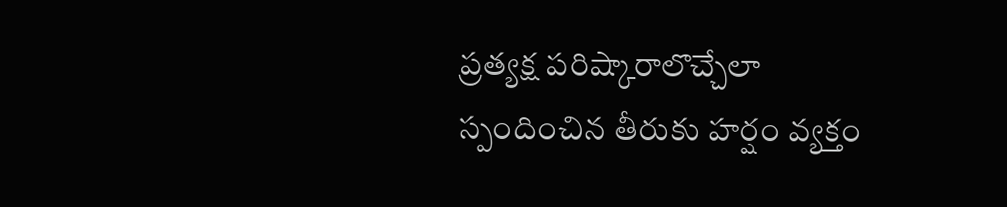ప్రత్యక్ష పరిష్కారాలొచ్చేలా స్పందించిన తీరుకు హర్షం వ్యక్తం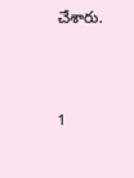చేశారు.



1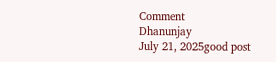Comment
Dhanunjay
July 21, 2025good post